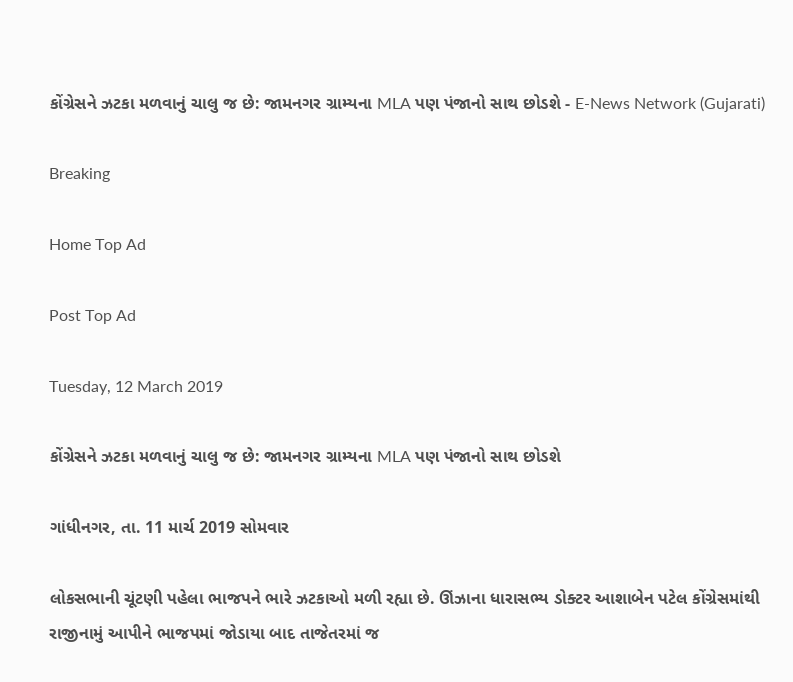કોંગ્રેસને ઝટકા મળવાનું ચાલુ જ છે: જામનગર ગ્રામ્યના MLA પણ પંજાનો સાથ છોડશે - E-News Network (Gujarati)

Breaking

Home Top Ad

Post Top Ad

Tuesday, 12 March 2019

કોંગ્રેસને ઝટકા મળવાનું ચાલુ જ છે: જામનગર ગ્રામ્યના MLA પણ પંજાનો સાથ છોડશે

ગાંધીનગર, તા. 11 માર્ચ 2019 સોમવાર

લોકસભાની ચૂંટણી પહેલા ભાજપને ભારે ઝટકાઓ મળી રહ્યા છે. ઊંઝાના ધારાસભ્ય ડોક્ટર આશાબેન પટેલ કોંગ્રેસમાંથી રાજીનામું આપીને ભાજપમાં જોડાયા બાદ તાજેતરમાં જ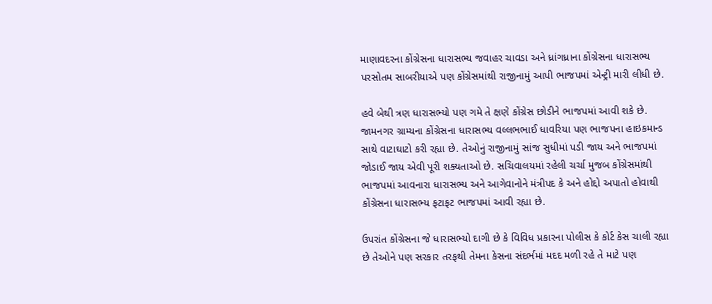માણાવદરના કોંગ્રેસના ધારાસભ્ય જવાહર ચાવડા અને ધ્રાંગધ્રાના કોંગ્રેસના ધારાસભ્ય પરસોતમ સાબરીયાએ પણ કોંગ્રેસમાંથી રાજીનામું આપી ભાજપમાં એન્ટ્રી મારી લીધી છે.

હવે બેથી ત્રણ ધારાસભ્યો પણ ગમે તે ક્ષણે કોંગ્રેસ છોડીને ભાજપમાં આવી શકે છે. જામનગર ગ્રામ્યના કોંગ્રેસના ધારાસભ્ય વલ્લભભાઈ ધાવરિયા પણ ભાજપના હાઇકમાન્ડ સાથે વાટાઘાટો કરી રહ્યા છે. તેઓનું રાજીનામું સાંજ સુધીમાં પડી જાય અને ભાજપમાં જોડાઈ જાય એવી પૂરી શક્યતાઓ છે. સચિવાલયમાં રહેલી ચર્ચા મુજબ કોંગ્રેસમાંથી ભાજપમાં આવનારા ધારાસભ્ય અને આગેવાનોને મંત્રીપદ કે અને હોદ્દો અપાતો હોવાથી કોંગ્રેસના ધારાસભ્ય ફટાફટ ભાજપમાં આવી રહ્યા છે.

ઉપરાંત કોંગ્રેસના જે ધારાસભ્યો દાગી છે કે વિવિધ પ્રકારના પોલીસ કે કોર્ટ કેસ ચાલી રહ્યા છે તેઓને પણ સરકાર તરફથી તેમના કેસના સંદર્ભમાં મદદ મળી રહે તે માટે પણ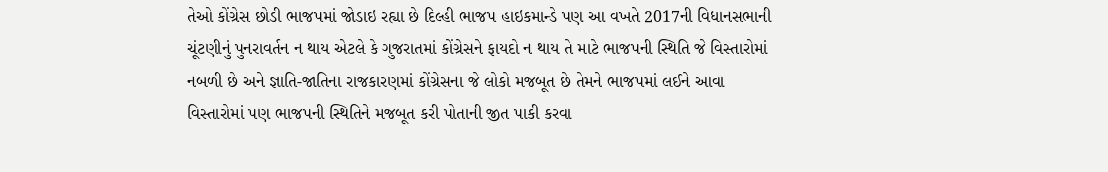તેઓ કોંગ્રેસ છોડી ભાજપમાં જોડાઇ રહ્યા છે દિલ્હી ભાજપ હાઇકમાન્ડે પણ આ વખતે 2017ની વિધાનસભાની ચૂંટણીનું પુનરાવર્તન ન થાય એટલે કે ગુજરાતમાં કોંગ્રેસને ફાયદો ન થાય તે માટે ભાજપની સ્થિતિ જે વિસ્તારોમાં નબળી છે અને જ્ઞાતિ-જાતિના રાજકારણમાં કોંગ્રેસના જે લોકો મજબૂત છે તેમને ભાજપમાં લઈને આવા વિસ્તારોમાં પણ ભાજપની સ્થિતિને મજબૂત કરી પોતાની જીત પાકી કરવા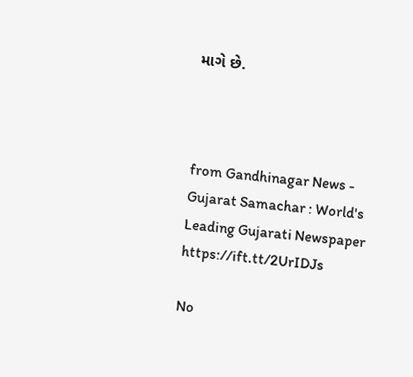માગે છે.



from Gandhinagar News - Gujarat Samachar : World's Leading Gujarati Newspaper https://ift.tt/2UrIDJs

No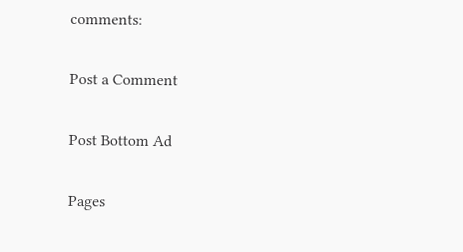comments:

Post a Comment

Post Bottom Ad

Pages